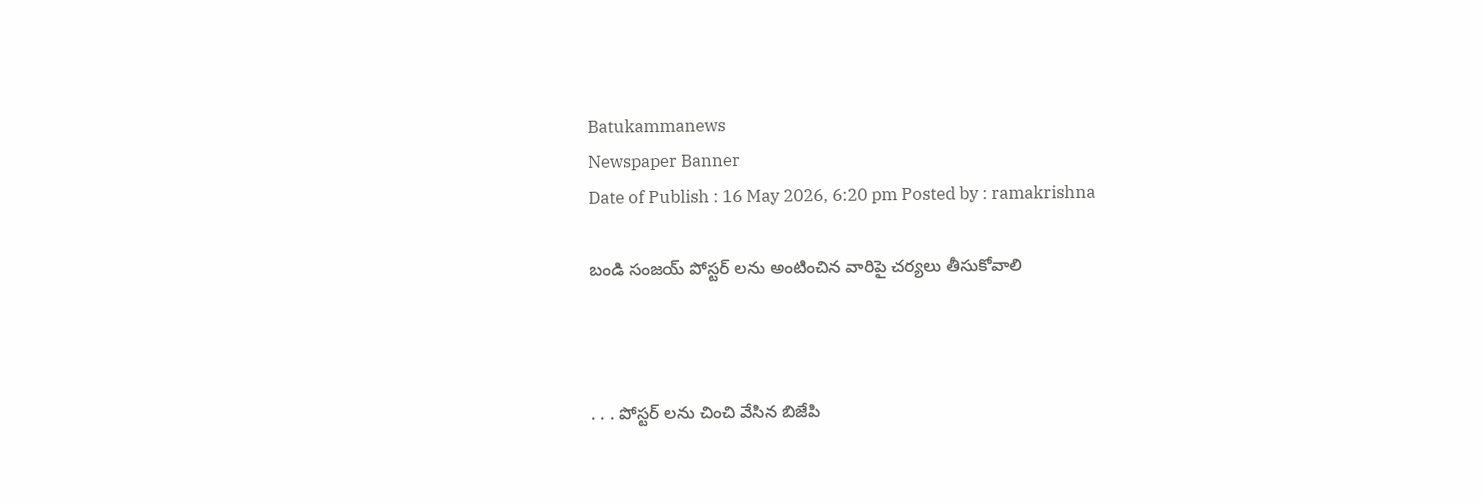Batukammanews
Newspaper Banner
Date of Publish : 16 May 2026, 6:20 pm Posted by : ramakrishna

బండి సంజయ్ పోస్టర్ లను అంటించిన వారిపై చర్యలు తీసుకోవాలి



. . . పోస్టర్ లను చించి వేసిన బిజేపి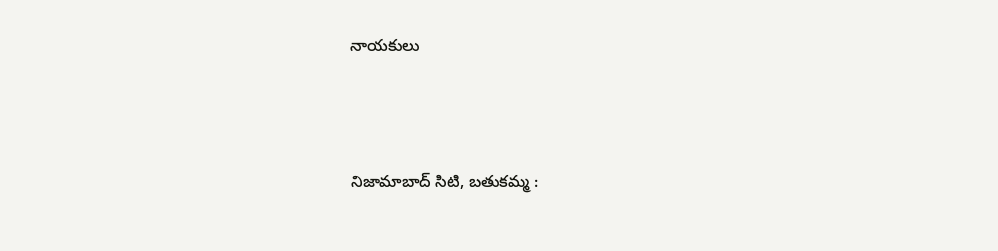నాయకులు



నిజామాబాద్ సిటి, బతుకమ్మ :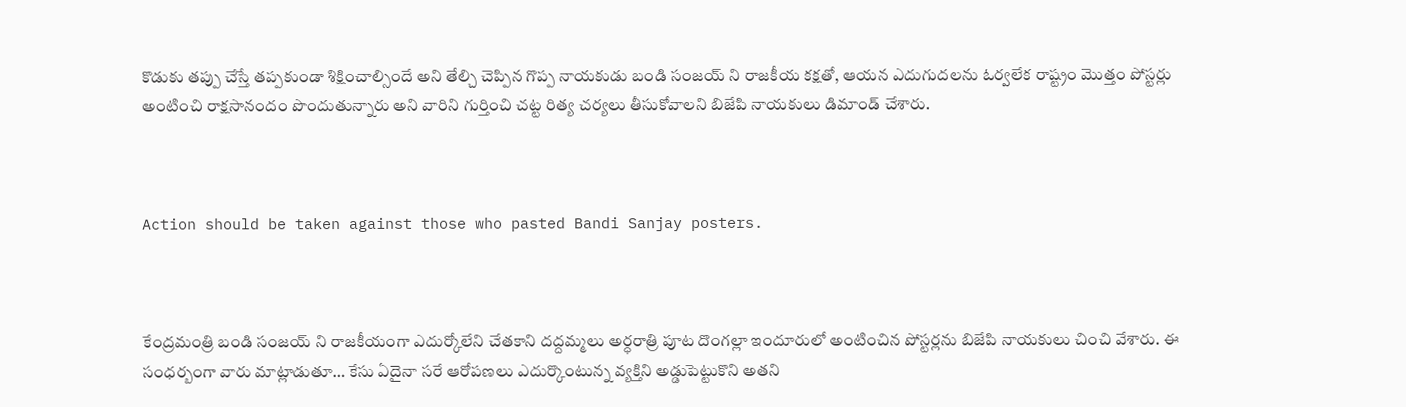కొడుకు తప్పు చేస్తే తప్పకుండా శిక్షించాల్సిందే అని తేల్చి చెప్పిన గొప్ప నాయకుడు బండి సంజయ్ ని రాజకీయ కక్షతో, ఆయన ఎదుగుదలను ఓర్వలేక రాష్ట్రం మొత్తం పోస్టర్లు అంటించి రాక్షసానందం పొందుతున్నారు అని వారిని గుర్తించి చట్ట రిత్య చర్యలు తీసుకోవాలని బిజేపి నాయకులు డిమాండ్ చేశారు.



Action should be taken against those who pasted Bandi Sanjay posters.



కేంద్రమంత్రి బండి సంజయ్ ని రాజకీయంగా ఎదుర్కోలేని చేతకాని దద్దమ్మలు అర్ధరాత్రి పూట దొంగల్లా ఇందూరులో అంటించిన పోస్టర్లను బిజేపి నాయకులు చించి వేశారు. ఈ సంధర్బంగా వారు మాట్లాడుతూ… కేసు ఏదైనా సరే ఆరోపణలు ఎదుర్కొంటున్న వ్యక్తిని అడ్డుపెట్టుకొని అతని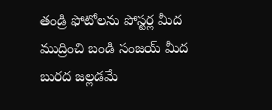తండ్రి ఫోటోలను పోస్టర్ల మీద ముద్రించి బండి సంజయ్ మీద బురద జల్లడమే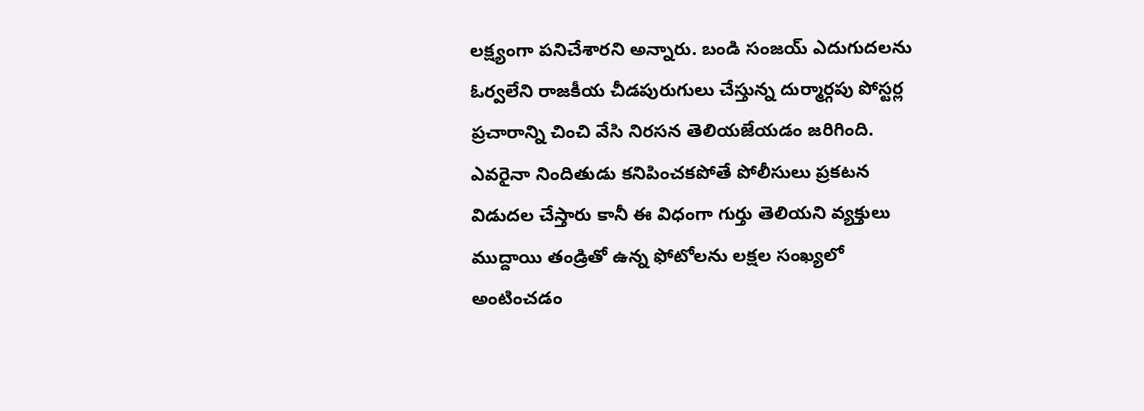లక్ష్యంగా పనిచేశారని అన్నారు. బండి సంజయ్ ఎదుగుదలను ఓర్వలేని రాజకీయ చీడపురుగులు చేస్తున్న దుర్మార్గపు పోస్టర్ల ప్రచారాన్ని చించి వేసి నిరసన తెలియజేయడం జరిగింది. ఎవరైనా నిందితుడు కనిపించకపోతే పోలీసులు ప్రకటన విడుదల చేస్తారు కానీ ఈ విధంగా గుర్తు తెలియని వ్యక్తులు ముద్దాయి తండ్రితో ఉన్న ఫోటోలను లక్షల సంఖ్యలో అంటించడం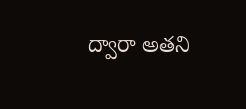ద్వారా అతని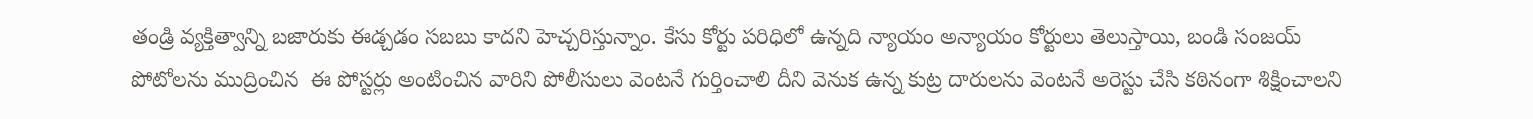తండ్రి వ్యక్తిత్వాన్ని బజారుకు ఈడ్చడం సబబు కాదని హెచ్చరిస్తున్నాం. కేసు కోర్టు పరిధిలో ఉన్నది న్యాయం అన్యాయం కోర్టులు తెలుస్తాయి, బండి సంజయ్ పోటోలను ముద్రించిన  ఈ పోస్టర్లు అంటించిన వారిని పోలీసులు వెంటనే గుర్తించాలి దీని వెనుక ఉన్న కుట్ర దారులను వెంటనే అరెస్టు చేసి కఠినంగా శిక్షించాలని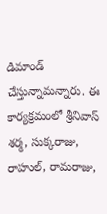డిమాండ్ చేస్తున్నామన్నారు. ఈ కార్యక్రమంలో శ్రీనివాస్ శర్మ, సుక్కరాజు, రాహుల్, రామరాజు,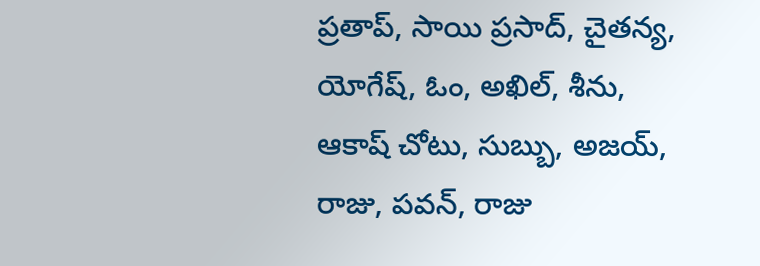ప్రతాప్, సాయి ప్రసాద్, చైతన్య, యోగేష్, ఓం, అఖిల్, శీను, ఆకాష్ చోటు, సుబ్బు, అజయ్, రాజు, పవన్, రాజు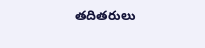తదితరులు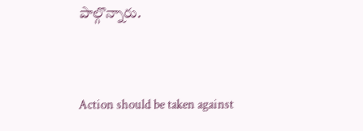పాల్గొన్నారు.



Action should be taken against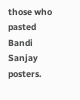those who pasted Bandi Sanjay posters.